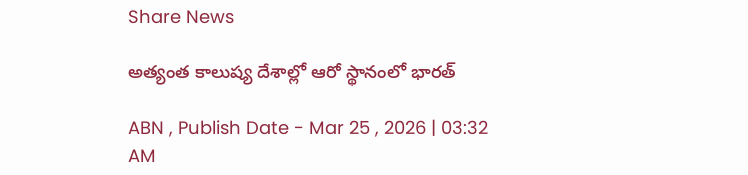Share News

అత్యంత కాలుష్య దేశాల్లో ఆరో స్థానంలో భారత్‌

ABN , Publish Date - Mar 25 , 2026 | 03:32 AM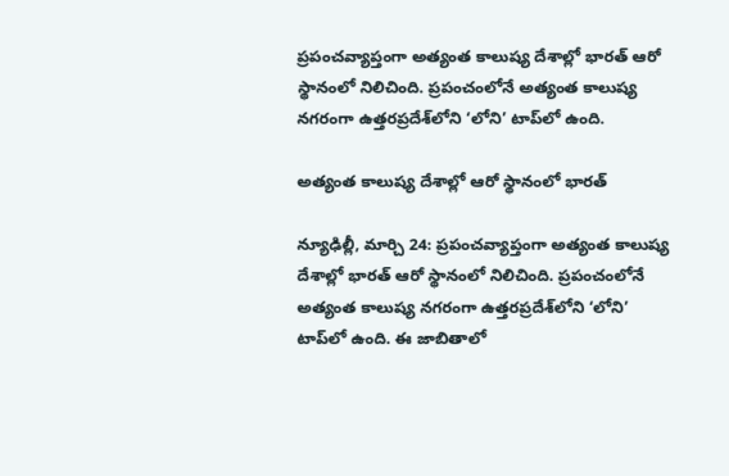ప్రపంచవ్యాప్తంగా అత్యంత కాలుష్య దేశాల్లో భారత్‌ ఆరో స్థానంలో నిలిచింది. ప్రపంచంలోనే అత్యంత కాలుష్య నగరంగా ఉత్తరప్రదేశ్‌లోని ‘లోని’ టాప్‌లో ఉంది.

అత్యంత కాలుష్య దేశాల్లో ఆరో స్థానంలో భారత్‌

న్యూఢిల్లీ, మార్చి 24: ప్రపంచవ్యాప్తంగా అత్యంత కాలుష్య దేశాల్లో భారత్‌ ఆరో స్థానంలో నిలిచింది. ప్రపంచంలోనే అత్యంత కాలుష్య నగరంగా ఉత్తరప్రదేశ్‌లోని ‘లోని’ టాప్‌లో ఉంది. ఈ జాబితాలో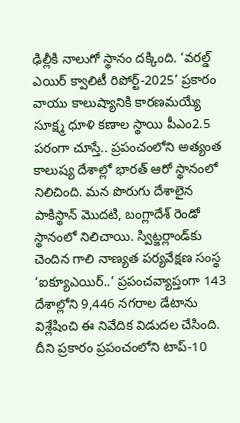ఢిల్లీకి నాలుగో స్థానం దక్కింది. ‘వరల్డ్‌ ఎయిర్‌ క్వాలిటీ రిపోర్ట్‌-2025’ ప్రకారం వాయు కాలుష్యానికి కారణమయ్యే సూక్ష్మ ధూళి కణాల స్థాయి పీఎం2.5 పరంగా చూస్తే.. ప్రపంచంలోని అత్యంత కాలుష్య దేశాల్లో భారత్‌ ఆరో స్థానంలో నిలిచింది. మన పొరుగు దేశాలైన పాకిస్థాన్‌ మొదటి, బంగ్లాదేశ్‌ రెండో స్థానంలో నిలిచాయి. స్విట్జర్లాండ్‌కు చెందిన గాలి నాణ్యత పర్యవేక్షణ సంస్థ ‘ఐక్యూఎయిర్‌..’ ప్రపంచవ్యాప్తంగా 143 దేశాల్లోని 9,446 నగరాల డేటాను విశ్లేషించి ఈ నివేదిక విడుదల చేసింది. దీని ప్రకారం ప్రపంచంలోని టాప్‌-10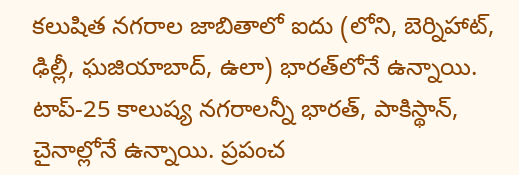కలుషిత నగరాల జాబితాలో ఐదు (లోని, బెర్నిహాట్‌, ఢిల్లీ, ఘజియాబాద్‌, ఉలా) భారత్‌లోనే ఉన్నాయి. టాప్‌-25 కాలుష్య నగరాలన్నీ భారత్‌, పాకిస్థాన్‌, చైనాల్లోనే ఉన్నాయి. ప్రపంచ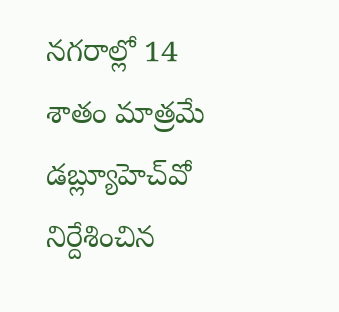నగరాల్లో 14 శాతం మాత్రమే డబ్ల్యూహెచ్‌వో నిర్దేశించిన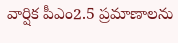వార్షిక పీఎం2.5 ప్రమాణాలను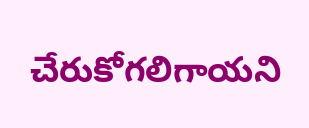చేరుకోగలిగాయని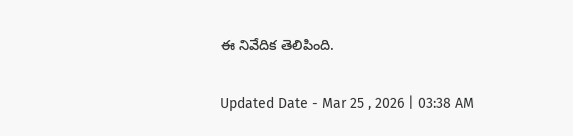ఈ నివేదిక తెలిపింది.

Updated Date - Mar 25 , 2026 | 03:38 AM